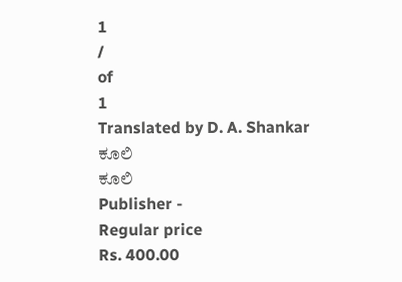1
/
of
1
Translated by D. A. Shankar
ಕೂಲಿ
ಕೂಲಿ
Publisher -
Regular price
Rs. 400.00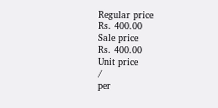Regular price
Rs. 400.00
Sale price
Rs. 400.00
Unit price
/
per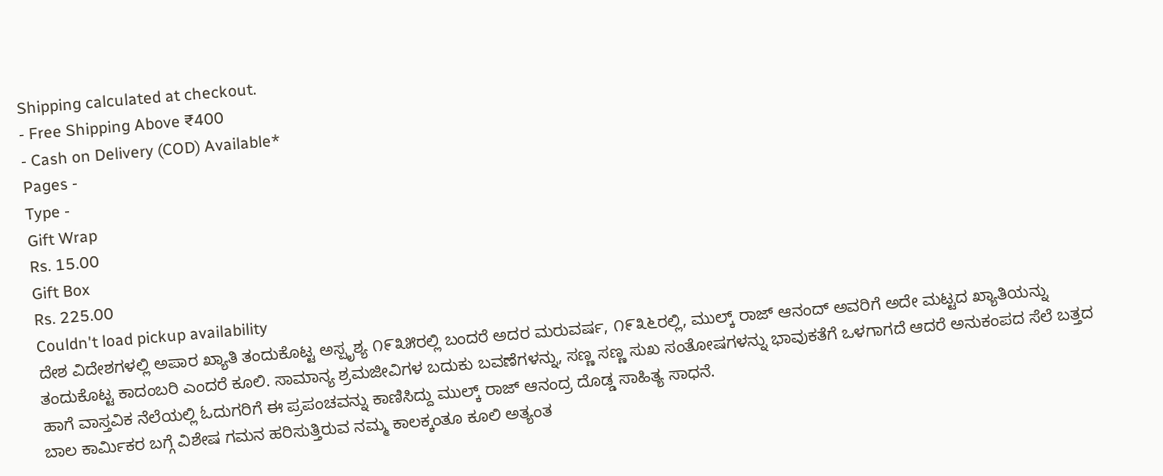Shipping calculated at checkout.
- Free Shipping Above ₹400
- Cash on Delivery (COD) Available*
Pages -
Type -
Gift Wrap
Rs. 15.00
Gift Box
Rs. 225.00
Couldn't load pickup availability
ದೇಶ ವಿದೇಶಗಳಲ್ಲಿ ಅಪಾರ ಖ್ಯಾತಿ ತಂದುಕೊಟ್ಟ ಅಸ್ಪೃಶ್ಯ ೧೯೩೫ರಲ್ಲಿ ಬಂದರೆ ಅದರ ಮರುವರ್ಷ, ೧೯೩೬ರಲ್ಲಿ, ಮುಲ್ಕ್ ರಾಜ್ ಆನಂದ್ ಅವರಿಗೆ ಅದೇ ಮಟ್ಟದ ಖ್ಯಾತಿಯನ್ನು ತಂದುಕೊಟ್ಟ ಕಾದಂಬರಿ ಎಂದರೆ ಕೂಲಿ. ಸಾಮಾನ್ಯ ಶ್ರಮಜೀವಿಗಳ ಬದುಕು ಬವಣೆಗಳನ್ನು, ಸಣ್ಣ ಸಣ್ಣ ಸುಖ ಸಂತೋಷಗಳನ್ನು ಭಾವುಕತೆಗೆ ಒಳಗಾಗದೆ ಆದರೆ ಅನುಕಂಪದ ಸೆಲೆ ಬತ್ತದ ಹಾಗೆ ವಾಸ್ತವಿಕ ನೆಲೆಯಲ್ಲಿ ಓದುಗರಿಗೆ ಈ ಪ್ರಪಂಚವನ್ನು ಕಾಣಿಸಿದ್ದು ಮುಲ್ಕ್ ರಾಜ್ ಆನಂದ್ರ ದೊಡ್ಡ ಸಾಹಿತ್ಯ ಸಾಧನೆ.
ಬಾಲ ಕಾರ್ಮಿಕರ ಬಗ್ಗೆ ವಿಶೇಷ ಗಮನ ಹರಿಸುತ್ತಿರುವ ನಮ್ಮ ಕಾಲಕ್ಕಂತೂ ಕೂಲಿ ಅತ್ಯಂತ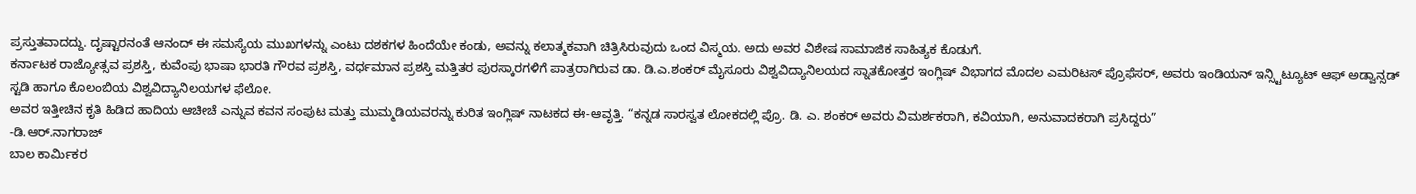ಪ್ರಸ್ತುತವಾದದ್ದು. ದೃಷ್ಟಾರನಂತೆ ಆನಂದ್ ಈ ಸಮಸ್ಯೆಯ ಮುಖಗಳನ್ನು ಎಂಟು ದಶಕಗಳ ಹಿಂದೆಯೇ ಕಂಡು, ಅವನ್ನು ಕಲಾತ್ಮಕವಾಗಿ ಚಿತ್ರಿಸಿರುವುದು ಒಂದ ವಿಸ್ಮಯ. ಅದು ಅವರ ವಿಶೇಷ ಸಾಮಾಜಿಕ ಸಾಹಿತ್ಯಕ ಕೊಡುಗೆ.
ಕರ್ನಾಟಕ ರಾಜ್ಯೋತ್ಸವ ಪ್ರಶಸ್ತಿ, ಕುವೆಂಪು ಭಾಷಾ ಭಾರತಿ ಗೌರವ ಪ್ರಶಸ್ತಿ, ವರ್ಧಮಾನ ಪ್ರಶಸ್ತಿ ಮತ್ತಿತರ ಪುರಸ್ಕಾರಗಳಿಗೆ ಪಾತ್ರರಾಗಿರುವ ಡಾ. ಡಿ.ಎ.ಶಂಕರ್ ಮೈಸೂರು ವಿಶ್ವವಿದ್ಯಾನಿಲಯದ ಸ್ನಾತಕೋತ್ತರ ಇಂಗ್ಲಿಷ್ ವಿಭಾಗದ ಮೊದಲ ಎಮರಿಟಸ್ ಪ್ರೊಫೆಸರ್, ಅವರು ಇಂಡಿಯನ್ ಇನ್ಸ್ಟಿಟ್ಯೂಟ್ ಆಫ್ ಅಡ್ವಾನ್ಸಡ್ ಸ್ಟಡಿ ಹಾಗೂ ಕೊಲಂಬಿಯ ವಿಶ್ವವಿದ್ಯಾನಿಲಯಗಳ ಫೆಲೋ.
ಅವರ ಇತ್ತೀಚಿನ ಕೃತಿ ಹಿಡಿದ ಹಾದಿಯ ಆಚೀಚೆ ಎನ್ನುವ ಕವನ ಸಂಪುಟ ಮತ್ತು ಮುಮ್ಮಡಿಯವರನ್ನು ಕುರಿತ ಇಂಗ್ಲಿಷ್ ನಾಟಕದ ಈ-ಆವೃತ್ತಿ. “ಕನ್ನಡ ಸಾರಸ್ವತ ಲೋಕದಲ್ಲಿ ಪ್ರೊ. ಡಿ. ಎ. ಶಂಕರ್ ಅವರು ವಿಮರ್ಶಕರಾಗಿ, ಕವಿಯಾಗಿ, ಅನುವಾದಕರಾಗಿ ಪ್ರಸಿದ್ದರು”
-ಡಿ.ಆರ್.ನಾಗರಾಜ್
ಬಾಲ ಕಾರ್ಮಿಕರ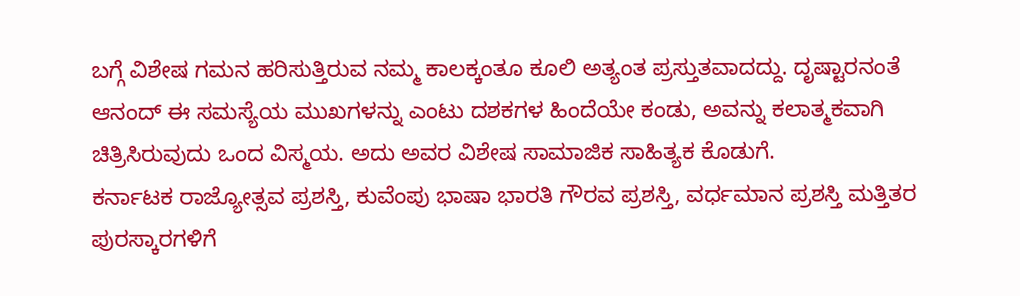ಬಗ್ಗೆ ವಿಶೇಷ ಗಮನ ಹರಿಸುತ್ತಿರುವ ನಮ್ಮ ಕಾಲಕ್ಕಂತೂ ಕೂಲಿ ಅತ್ಯಂತ ಪ್ರಸ್ತುತವಾದದ್ದು. ದೃಷ್ಟಾರನಂತೆ ಆನಂದ್ ಈ ಸಮಸ್ಯೆಯ ಮುಖಗಳನ್ನು ಎಂಟು ದಶಕಗಳ ಹಿಂದೆಯೇ ಕಂಡು, ಅವನ್ನು ಕಲಾತ್ಮಕವಾಗಿ ಚಿತ್ರಿಸಿರುವುದು ಒಂದ ವಿಸ್ಮಯ. ಅದು ಅವರ ವಿಶೇಷ ಸಾಮಾಜಿಕ ಸಾಹಿತ್ಯಕ ಕೊಡುಗೆ.
ಕರ್ನಾಟಕ ರಾಜ್ಯೋತ್ಸವ ಪ್ರಶಸ್ತಿ, ಕುವೆಂಪು ಭಾಷಾ ಭಾರತಿ ಗೌರವ ಪ್ರಶಸ್ತಿ, ವರ್ಧಮಾನ ಪ್ರಶಸ್ತಿ ಮತ್ತಿತರ ಪುರಸ್ಕಾರಗಳಿಗೆ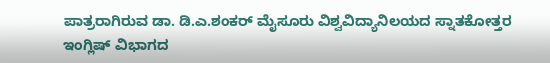ಪಾತ್ರರಾಗಿರುವ ಡಾ. ಡಿ.ಎ.ಶಂಕರ್ ಮೈಸೂರು ವಿಶ್ವವಿದ್ಯಾನಿಲಯದ ಸ್ನಾತಕೋತ್ತರ ಇಂಗ್ಲಿಷ್ ವಿಭಾಗದ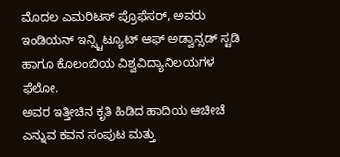ಮೊದಲ ಎಮರಿಟಸ್ ಪ್ರೊಫೆಸರ್, ಅವರು ಇಂಡಿಯನ್ ಇನ್ಸ್ಟಿಟ್ಯೂಟ್ ಆಫ್ ಅಡ್ವಾನ್ಸಡ್ ಸ್ಟಡಿ ಹಾಗೂ ಕೊಲಂಬಿಯ ವಿಶ್ವವಿದ್ಯಾನಿಲಯಗಳ ಫೆಲೋ.
ಅವರ ಇತ್ತೀಚಿನ ಕೃತಿ ಹಿಡಿದ ಹಾದಿಯ ಆಚೀಚೆ ಎನ್ನುವ ಕವನ ಸಂಪುಟ ಮತ್ತು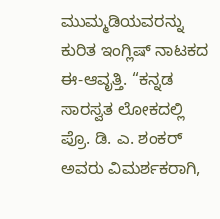ಮುಮ್ಮಡಿಯವರನ್ನು ಕುರಿತ ಇಂಗ್ಲಿಷ್ ನಾಟಕದ ಈ-ಆವೃತ್ತಿ. “ಕನ್ನಡ ಸಾರಸ್ವತ ಲೋಕದಲ್ಲಿ ಪ್ರೊ. ಡಿ. ಎ. ಶಂಕರ್ ಅವರು ವಿಮರ್ಶಕರಾಗಿ,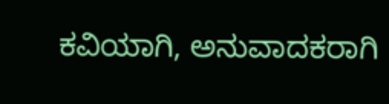ಕವಿಯಾಗಿ, ಅನುವಾದಕರಾಗಿ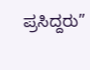ಪ್ರಸಿದ್ದರು”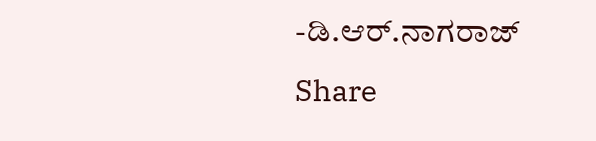-ಡಿ.ಆರ್.ನಾಗರಾಜ್
Share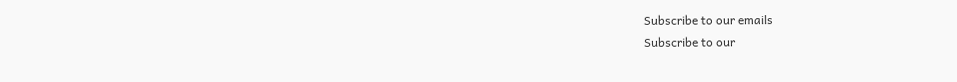Subscribe to our emails
Subscribe to our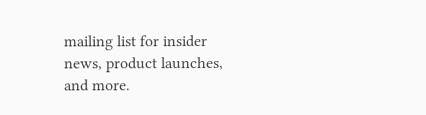mailing list for insider news, product launches, and more.